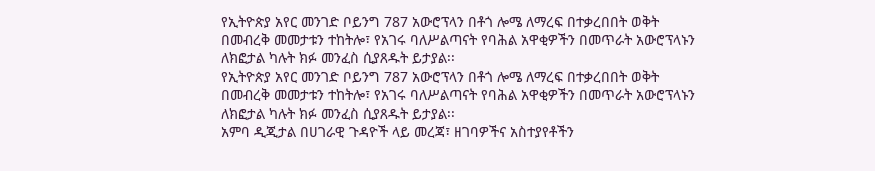የኢትዮጵያ አየር መንገድ ቦይንግ 787 አውሮፕላን በቶጎ ሎሜ ለማረፍ በተቃረበበት ወቅት በመብረቅ መመታቱን ተከትሎ፣ የአገሩ ባለሥልጣናት የባሕል አዋቂዎችን በመጥራት አውሮፕላኑን ለክፎታል ካሉት ክፉ መንፈስ ሲያጸዱት ይታያል፡፡
የኢትዮጵያ አየር መንገድ ቦይንግ 787 አውሮፕላን በቶጎ ሎሜ ለማረፍ በተቃረበበት ወቅት በመብረቅ መመታቱን ተከትሎ፣ የአገሩ ባለሥልጣናት የባሕል አዋቂዎችን በመጥራት አውሮፕላኑን ለክፎታል ካሉት ክፉ መንፈስ ሲያጸዱት ይታያል፡፡
አምባ ዲጂታል በሀገራዊ ጉዳዮች ላይ መረጃ፣ ዘገባዎችና አስተያየቶችን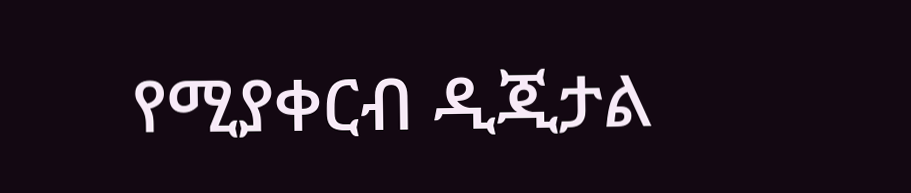የሚያቀርብ ዲጂታል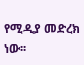የሚዲያ መድረክ ነው፡፡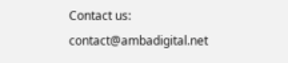Contact us: contact@ambadigital.net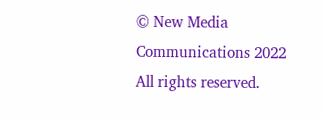© New Media Communications 2022 All rights reserved.